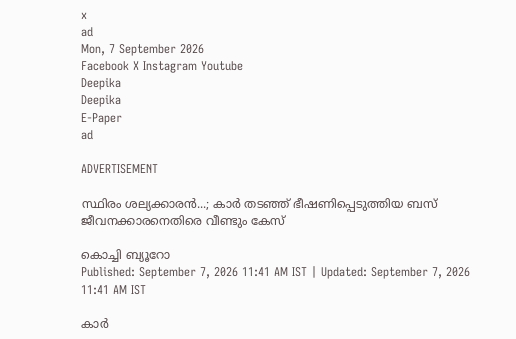x
ad
Mon, 7 September 2026
Facebook X Instagram Youtube
Deepika
Deepika
E-Paper
ad

ADVERTISEMENT

സ്ഥിരം ശല്യക്കാരന്‍...; കാര്‍ തടഞ്ഞ് ഭീഷണിപ്പെടുത്തിയ ബസ് ജീവനക്കാരനെതിരെ വീണ്ടും കേസ്

കൊച്ചി ബ്യൂറോ
Published: September 7, 2026 11:41 AM IST | Updated: September 7, 2026 11:41 AM IST

കാര്‍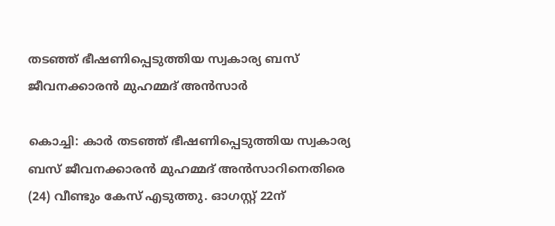തടഞ്ഞ് ഭീഷണിപ്പെടുത്തിയ സ്വകാര്യ ബസ് ജീവനക്കാരന്‍ മുഹമ്മദ് അന്‍സാർ

കൊച്ചി: കാര്‍ തടഞ്ഞ് ഭീഷണിപ്പെടുത്തിയ സ്വകാര്യ ബസ് ജീവനക്കാരന്‍ മുഹമ്മദ് അന്‍സാറിനെതിരെ (24) വീണ്ടും കേസ് എടുത്തു. ഓഗസ്റ്റ് 22ന്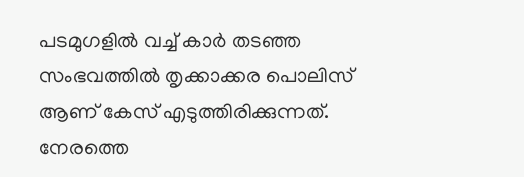പടമുഗളില്‍ വച്ച് കാര്‍ തടഞ്ഞ സംഭവത്തില്‍ തൃക്കാക്കര പൊലിസ് ആണ് കേസ് എടുത്തിരിക്കുന്നത്. നേരത്തെ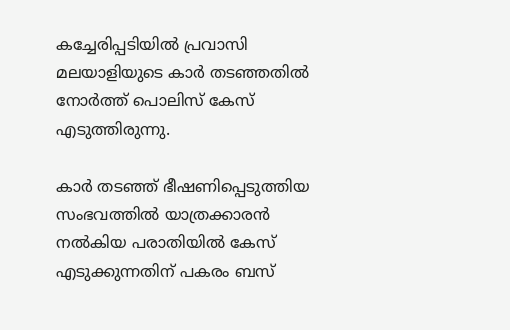കച്ചേരിപ്പടിയില്‍ പ്രവാസി മലയാളിയുടെ കാര്‍ തടഞ്ഞതില്‍ നോര്‍ത്ത് പൊലിസ് കേസ് എടുത്തിരുന്നു.

കാര്‍ തടഞ്ഞ് ഭീഷണിപ്പെടുത്തിയ സംഭവത്തില്‍ യാത്രക്കാരന്‍ നല്‍കിയ പരാതിയില്‍ കേസ് എടുക്കുന്നതിന് പകരം ബസ്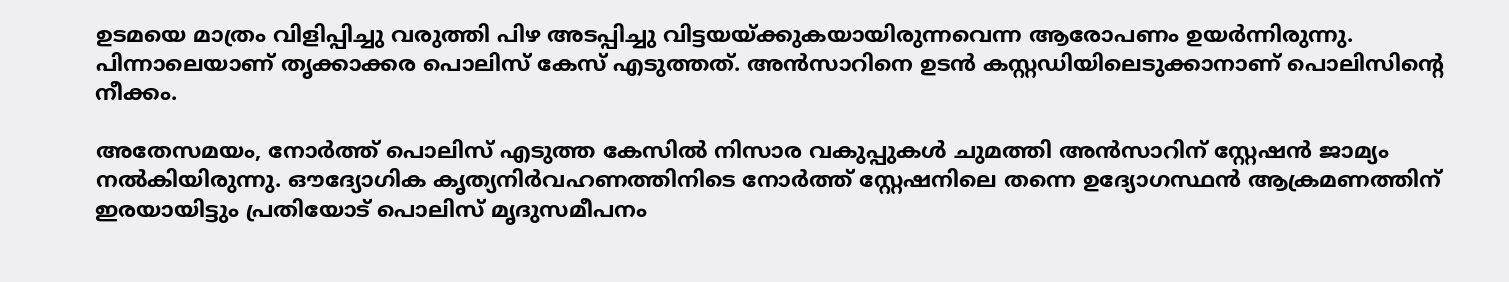ഉടമയെ മാത്രം വിളിപ്പിച്ചു വരുത്തി പിഴ അടപ്പിച്ചു വിട്ടയയ്ക്കുകയായിരുന്നവെന്ന ആരോപണം ഉയര്‍ന്നിരുന്നു. പിന്നാലെയാണ് തൃക്കാക്കര പൊലിസ് കേസ് എടുത്തത്. അന്‍സാറിനെ ഉടന്‍ കസ്റ്റഡിയിലെടുക്കാനാണ് പൊലിസിന്റെ നീക്കം.

അതേസമയം, നോര്‍ത്ത് പൊലിസ് എടുത്ത കേസില്‍ നിസാര വകുപ്പുകള്‍ ചുമത്തി അന്‍സാറിന് സ്റ്റേഷന്‍ ജാമ്യം നല്‍കിയിരുന്നു. ഔദ്യോഗിക കൃത്യനിര്‍വഹണത്തിനിടെ നോര്‍ത്ത് സ്റ്റേഷനിലെ തന്നെ ഉദ്യോഗസ്ഥന്‍ ആക്രമണത്തിന് ഇരയായിട്ടും പ്രതിയോട് പൊലിസ് മൃദുസമീപനം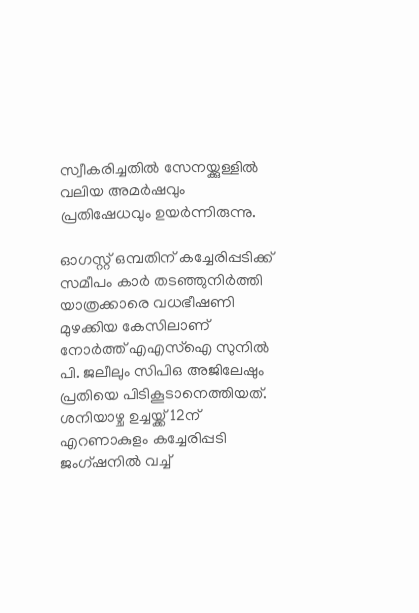സ്വീകരിച്ചതില്‍ സേനയ്ക്കുള്ളില്‍ വലിയ അമര്‍ഷവും പ്രതിഷേധവും ഉയര്‍ന്നിരുന്നു.

ഓഗസ്റ്റ് ഒമ്പതിന് കച്ചേരിപ്പടിക്ക് സമീപം കാര്‍ തടഞ്ഞുനിര്‍ത്തി യാത്രക്കാരെ വധഭീഷണി മുഴക്കിയ കേസിലാണ് നോര്‍ത്ത് എഎസ്‌ഐ സുനില്‍ പി. ജലീലും സിപിഒ അജിലേഷും പ്രതിയെ പിടികൂടാനെത്തിയത്. ശനിയാഴ്ച ഉച്ചയ്ക്ക് 12ന് എറണാകുളം കച്ചേരിപ്പടി ജംഗ്ഷനില്‍ വച്ച്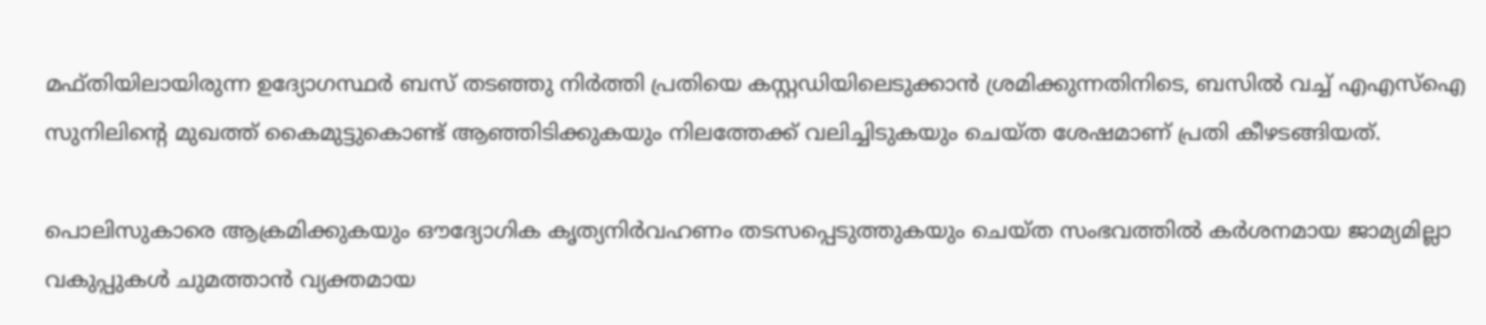മഫ്തിയിലായിരുന്ന ഉദ്യോഗസ്ഥര്‍ ബസ് തടഞ്ഞു നിര്‍ത്തി പ്രതിയെ കസ്റ്റഡിയിലെടുക്കാന്‍ ശ്രമിക്കുന്നതിനിടെ, ബസില്‍ വച്ച് എഎസ്‌ഐ സുനിലിന്‍റെ മുഖത്ത് കൈമുട്ടുകൊണ്ട് ആഞ്ഞിടിക്കുകയും നിലത്തേക്ക് വലിച്ചിടുകയും ചെയ്ത ശേഷമാണ് പ്രതി കീഴടങ്ങിയത്.

പൊലിസുകാരെ ആക്രമിക്കുകയും ഔദ്യോഗിക കൃത്യനിര്‍വഹണം തടസപ്പെടുത്തുകയും ചെയ്ത സംഭവത്തില്‍ കര്‍ശനമായ ജാമ്യമില്ലാ വകുപ്പുകള്‍ ചുമത്താന്‍ വ്യക്തമായ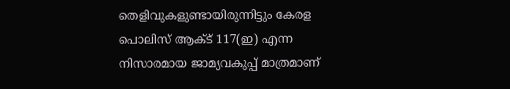തെളിവുകളുണ്ടായിരുന്നിട്ടും കേരള പൊലിസ് ആക്ട് 117(ഇ) എന്ന നിസാരമായ ജാമ്യവകുപ്പ് മാത്രമാണ്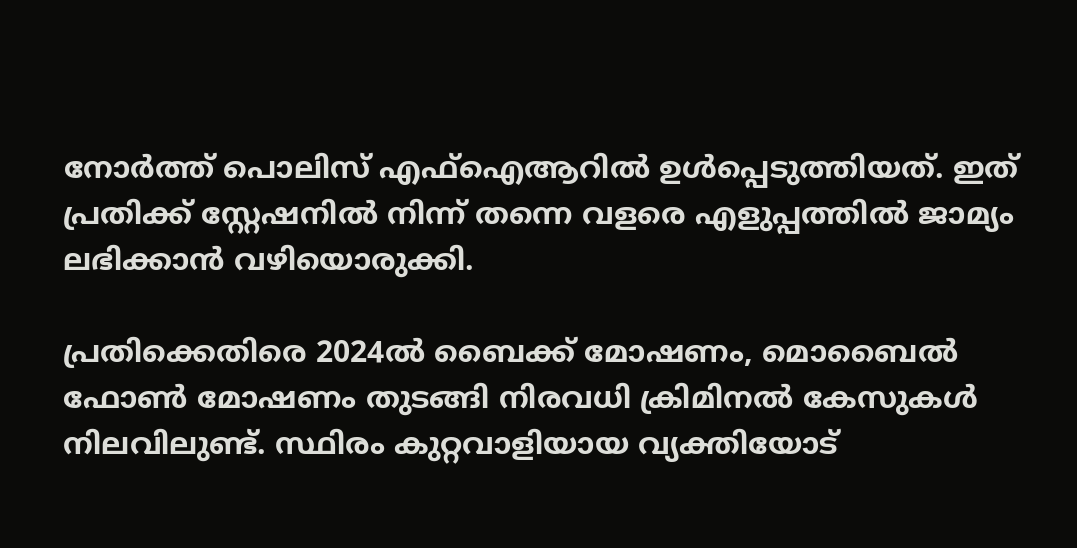നോര്‍ത്ത് പൊലിസ് എഫ്‌ഐആറില്‍ ഉള്‍പ്പെടുത്തിയത്. ഇത് പ്രതിക്ക് സ്റ്റേഷനില്‍ നിന്ന് തന്നെ വളരെ എളുപ്പത്തില്‍ ജാമ്യം ലഭിക്കാന്‍ വഴിയൊരുക്കി.

പ്രതിക്കെതിരെ 2024ല്‍ ബൈക്ക് മോഷണം, മൊബൈല്‍ ഫോണ്‍ മോഷണം തുടങ്ങി നിരവധി ക്രിമിനല്‍ കേസുകള്‍ നിലവിലുണ്ട്. സ്ഥിരം കുറ്റവാളിയായ വ്യക്തിയോട്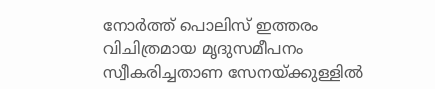നോര്‍ത്ത് പൊലിസ് ഇത്തരം വിചിത്രമായ മൃദുസമീപനം സ്വീകരിച്ചതാണ സേനയ്ക്കുള്ളില്‍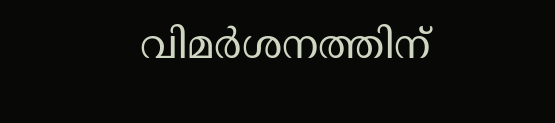വിമര്‍ശനത്തിന്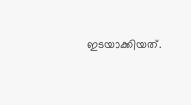ഇടയാക്കിയത്.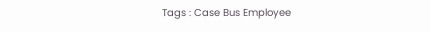Tags : Case Bus Employee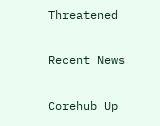Threatened

Recent News

Corehub Up